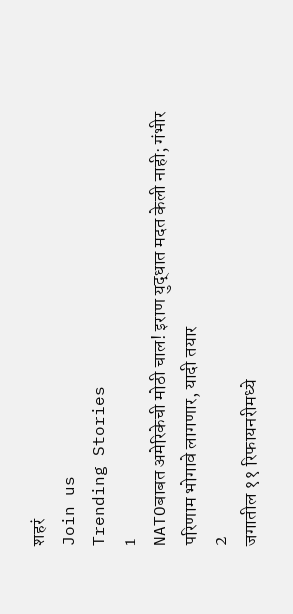शहरं
Join us
Trending Stories
1
NATOबाबत अमेरिकेची मोठी चाल! इराण युद्धात मदत केली नाही; गंभीर परिणाम भोगावे लागणार, यादी तयार
2
जगातील ११ रिफायनरीमध्ये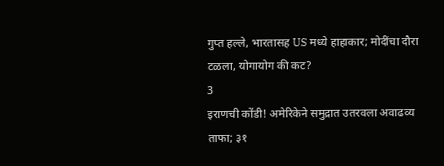गुप्त हल्ले, भारतासह US मध्ये हाहाकार; मोदींचा दौरा टळला, योगायोग की कट?
3
इराणची कोंडी! अमेरिकेने समुद्रात उतरवला अवाढव्य ताफा; ३१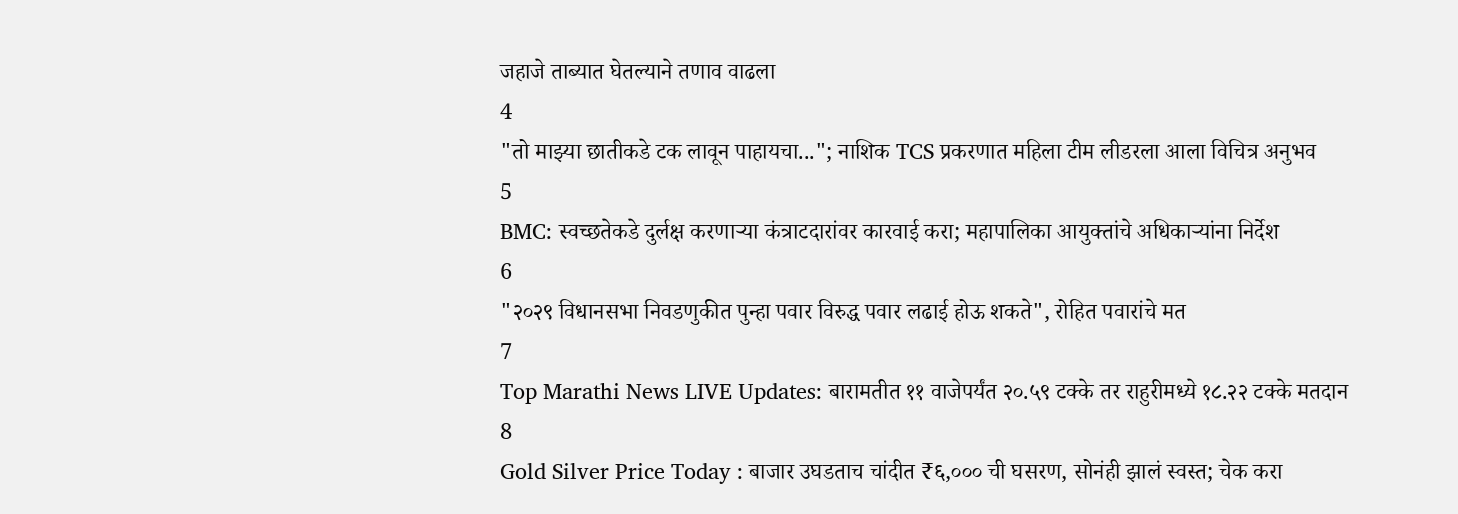जहाजे ताब्यात घेतल्याने तणाव वाढला
4
"तो माझ्या छातीकडे टक लावून पाहायचा..."; नाशिक TCS प्रकरणात महिला टीम लीडरला आला विचित्र अनुभव
5
BMC: स्वच्छतेकडे दुर्लक्ष करणाऱ्या कंत्राटदारांवर कारवाई करा; महापालिका आयुक्तांचे अधिकाऱ्यांना निर्देश
6
"२०२९ विधानसभा निवडणुकीत पुन्हा पवार विरुद्ध पवार लढाई होऊ शकते", रोहित पवारांचे मत
7
Top Marathi News LIVE Updates: बारामतीत ११ वाजेपर्यंत २०.५९ टक्के तर राहुरीमध्ये १८.२२ टक्के मतदान
8
Gold Silver Price Today : बाजार उघडताच चांदीत ₹६,००० ची घसरण, सोनंही झालं स्वस्त; चेक करा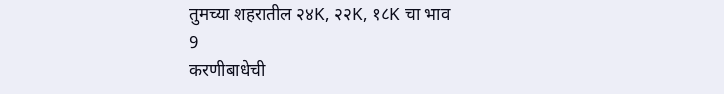तुमच्या शहरातील २४K, २२K, १८K चा भाव
9
करणीबाधेची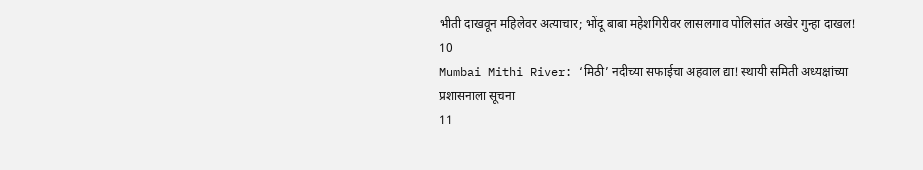भीती दाखवून महिलेवर अत्याचार; भोंदू बाबा महेशगिरीवर लासलगाव पोलिसांत अखेर गुन्हा दाखल!
10
Mumbai Mithi River: ‘मिठी’ नदीच्या सफाईचा अहवाल द्या! स्थायी समिती अध्यक्षांच्या प्रशासनाला सूचना
11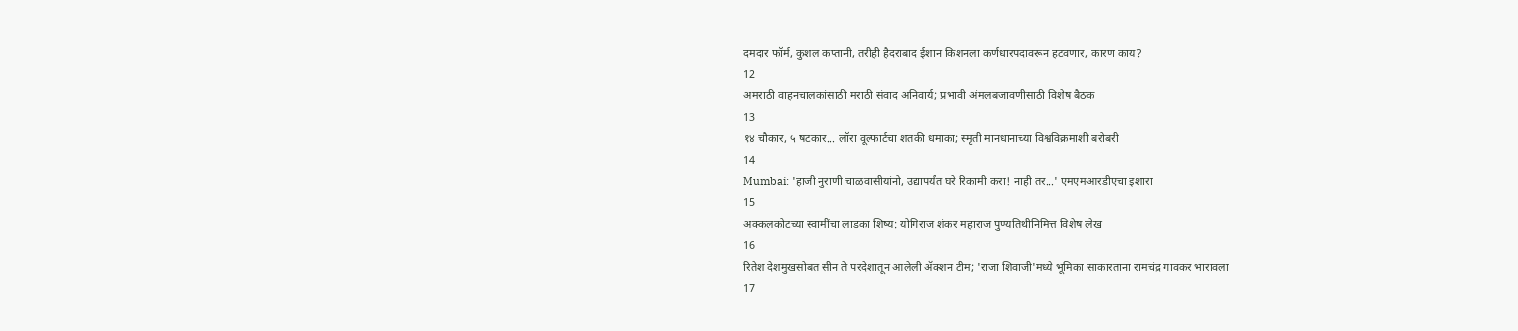दमदार फॉर्म, कुशल कप्तानी, तरीही हैदराबाद ईशान किशनला कर्णधारपदावरून हटवणार, कारण काय?
12
अमराठी वाहनचालकांसाठी मराठी संवाद अनिवार्य; प्रभावी अंमलबजावणीसाठी विशेष बैठक
13
१४ चौकार, ५ षटकार... लॉरा वूल्फार्टचा शतकी धमाका; स्मृती मानधानाच्या विश्वविक्रमाशी बरोबरी
14
Mumbai: 'हाजी नुराणी चाळवासीयांनो, उद्यापर्यंत घरे रिकामी करा! नाही तर...' एमएमआरडीएचा इशारा
15
अक्कलकोटच्या स्वामींचा लाडका शिष्य: योगिराज शंकर महाराज पुण्यतिथीनिमित्त विशेष लेख
16
रितेश देशमुखसोबत सीन ते परदेशातून आलेली ॲक्शन टीम; 'राजा शिवाजी'मध्ये भूमिका साकारताना रामचंद्र गावकर भारावला
17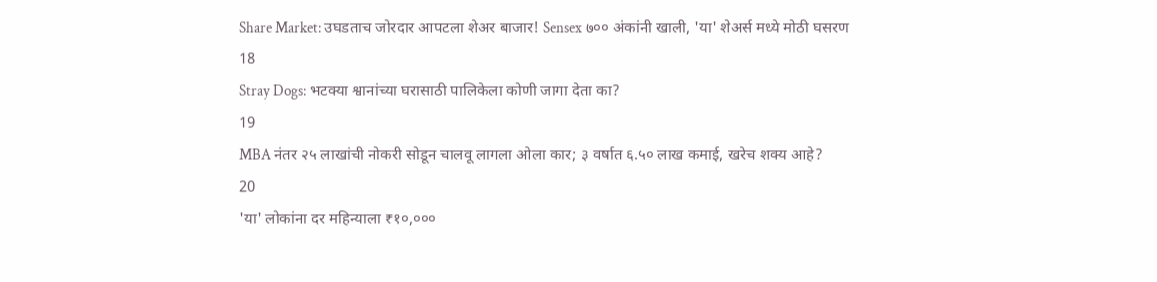Share Market: उघडताच जोरदार आपटला शेअर बाजार! Sensex ७०० अंकांनी खाली, 'या' शेअर्स मध्ये मोठी घसरण
18
Stray Dogs: भटक्या श्वानांच्या घरासाठी पालिकेला कोणी जागा देता का?
19
MBA नंतर २५ लाखांची नोकरी सोडून चालवू लागला ओला कार; ३ वर्षात ६.५० लाख कमाई, खरेच शक्य आहे?
20
'या' लोकांना दर महिन्याला ₹१०,०००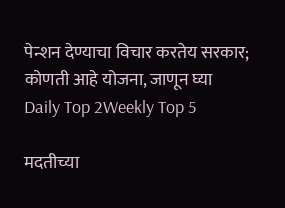पेन्शन देण्याचा विचार करतेय सरकार; कोणती आहे योजना, जाणून घ्या
Daily Top 2Weekly Top 5

मदतीच्या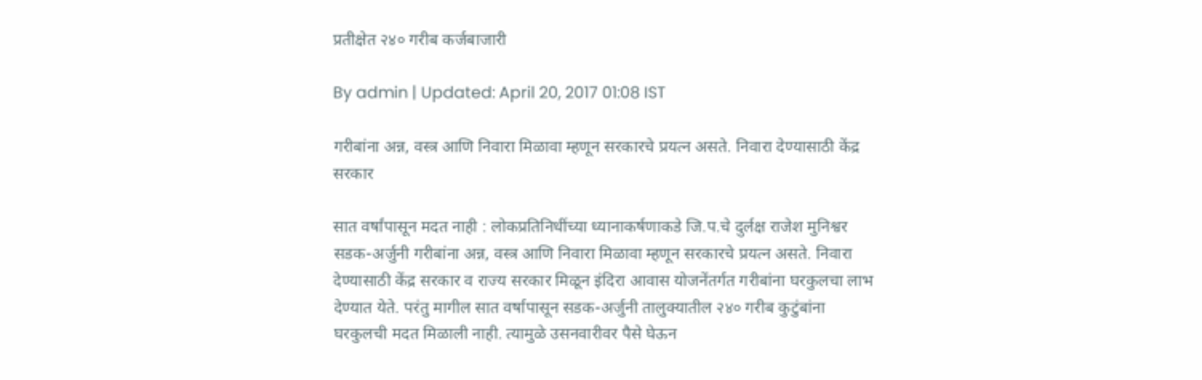प्रतीक्षेत २४० गरीब कर्जबाजारी

By admin | Updated: April 20, 2017 01:08 IST

गरीबांना अन्न, वस्त्र आणि निवारा मिळावा म्हणून सरकारचे प्रयत्न असते. निवारा देण्यासाठी केंद्र सरकार

सात वर्षांपासून मदत नाही : लोकप्रतिनिधींच्या ध्यानाकर्षणाकडे जि.प.चे दुर्लक्ष राजेश मुनिश्वर  सडक-अर्जुनी गरीबांना अन्न, वस्त्र आणि निवारा मिळावा म्हणून सरकारचे प्रयत्न असते. निवारा देण्यासाठी केंद्र सरकार व राज्य सरकार मिळून इंदिरा आवास योजनेंतर्गत गरीबांना घरकुलचा लाभ देण्यात येते. परंतु मागील सात वर्षापासून सडक-अर्जुनी तालुक्यातील २४० गरीब कुटुंबांना घरकुलची मदत मिळाली नाही. त्यामुळे उसनवारीवर पैसे घेऊन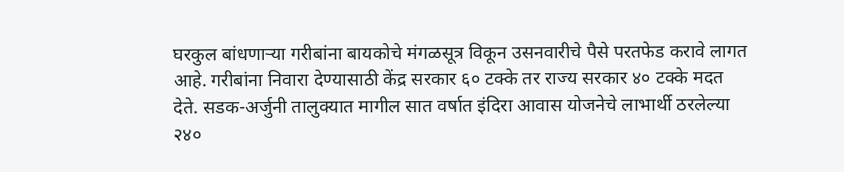घरकुल बांधणाऱ्या गरीबांना बायकोचे मंगळसूत्र विकून उसनवारीचे पैसे परतफेड करावे लागत आहे. गरीबांना निवारा देण्यासाठी केंद्र सरकार ६० टक्के तर राज्य सरकार ४० टक्के मदत देते. सडक-अर्जुनी तालुक्यात मागील सात वर्षात इंदिरा आवास योजनेचे लाभार्थी ठरलेल्या २४०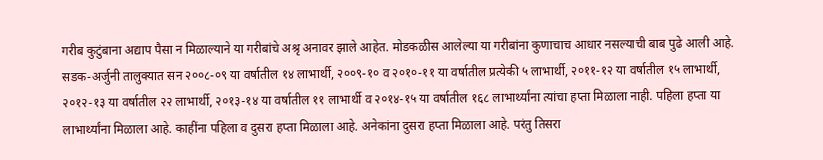गरीब कुटुंबाना अद्याप पैसा न मिळाल्याने या गरीबांचे अश्रृ अनावर झाले आहेत. मोडकळीस आलेल्या या गरीबांना कुणाचाच आधार नसल्याची बाब पुढे आली आहे. सडक-अर्जुनी तालुक्यात सन २००८-०९ या वर्षातील १४ लाभार्थी, २००९-१० व २०१०-११ या वर्षातील प्रत्येकी ५ लाभार्थी, २०११-१२ या वर्षातील १५ लाभार्थी, २०१२-१३ या वर्षातील २२ लाभार्थी, २०१३-१४ या वर्षातील ११ लाभार्थी व २०१४-१५ या वर्षातील १६८ लाभार्थ्यांना त्यांचा हप्ता मिळाला नाही. पहिला हप्ता या लाभार्थ्यांना मिळाला आहे. काहींना पहिला व दुसरा हप्ता मिळाला आहे. अनेकांना दुसरा हप्ता मिळाला आहे. परंतु तिसरा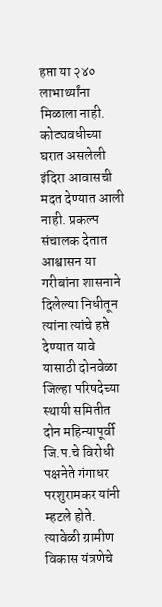हप्ता या २४० लाभार्थ्यांना मिळाला नाही. कोट्यवधीच्या घरात असलेली इंदिरा आवासची मदत देण्यात आली नाही. प्रकल्प संचालक देतात आश्वासन या गरीबांना शासनाने दिलेल्या निधीतून त्यांना त्यांचे हप्ते देण्यात यावे यासाठी दोनवेळा जिल्हा परिषदेच्या स्थायी समितीत दोन महिन्यापूर्वी जि.प.चे विरोधी पक्षनेते गंगाधर परशुरामकर यांनी म्हटले होते. त्यावेळी ग्रामीण विकास यंत्रणेचे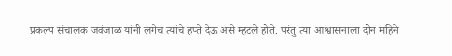प्रकल्प संचालक जवंजाळ यांनी लगेच त्यांचे हप्ते देऊ असे म्हटले होते. परंतु त्या आश्वासनाला दोन महिने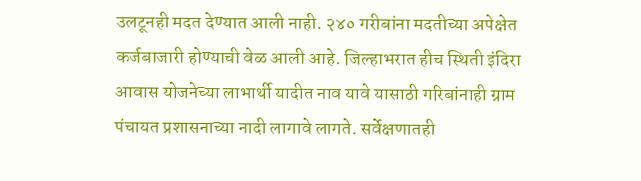उलटूनही मदत देण्यात आली नाही. २४० गरीबांना मदतीच्या अपेक्षेत कर्जबाजारी होण्याची वेळ आली आहे. जिल्हाभरात हीच स्थिती इंदिरा आवास योजनेच्या लाभार्थी यादीत नाव यावे यासाठी गरिबांनाही ग्राम पंचायत प्रशासनाच्या नादी लागावे लागते. सर्वेक्षणातही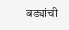बड्यांची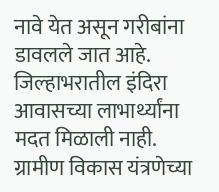नावे येत असून गरीबांना डावलले जात आहे. जिल्हाभरातील इंदिरा आवासच्या लाभार्थ्यांना मदत मिळाली नाही. ग्रामीण विकास यंत्रणेच्या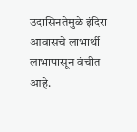उदासिनतेमुळे इंदिरा आवासचे लाभार्थी लाभापासून वंचीत आहे.